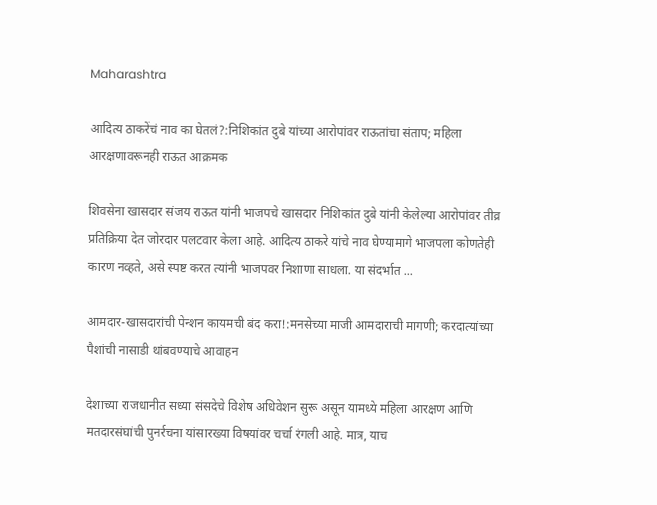Maharashtra

आदित्य ठाकरेंचं नाव का घेतलं?:निशिकांत दुबे यांच्या आरोपांवर राऊतांचा संताप; महिला आरक्षणावरूनही राऊत आक्रमक

शिवसेना खासदार संजय राऊत यांनी भाजपचे खासदार निशिकांत दुबे यांनी केलेल्या आरोपांवर तीव्र प्रतिक्रिया देत जोरदार पलटवार केला आहे. आदित्य ठाकरे यांचे नाव घेण्यामागे भाजपला कोणतेही कारण नव्हते, असे स्पष्ट करत त्यांनी भाजपवर निशाणा साधला. या संदर्भात ...

आमदार-खासदारांची पेन्शन कायमची बंद करा!:मनसेच्या माजी आमदाराची मागणी; करदात्यांच्या पैशांची नासाडी थांबवण्याचे आवाहन

देशाच्या राजधानीत सध्या संसदेचे विशेष अधिवेशन सुरू असून यामध्ये महिला आरक्षण आणि मतदारसंघांची पुनर्रचना यांसारख्या विषयांवर चर्चा रंगली आहे. मात्र, याच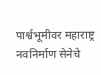पार्श्वभूमीवर महाराष्ट्र नवनिर्माण सेनेचे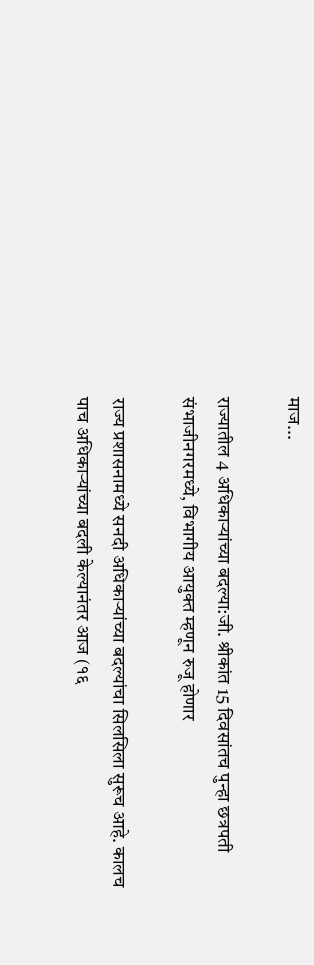माज...

राज्यातील 4 अधिकाऱ्यांच्या बदल्या:जी. श्रीकांत 15 दिवसांतच पुन्हा छत्रपती संभाजीनगरमध्ये, विभागीय आयुक्त म्हणून रुजू होणार

राज्य प्रशासनामध्ये सनदी अधिकाऱ्यांच्या बदल्यांचा सिलसिला सुरूच आहे. कालच पाच अधिकाऱ्यांच्या बदली केल्यानंतर आज (१६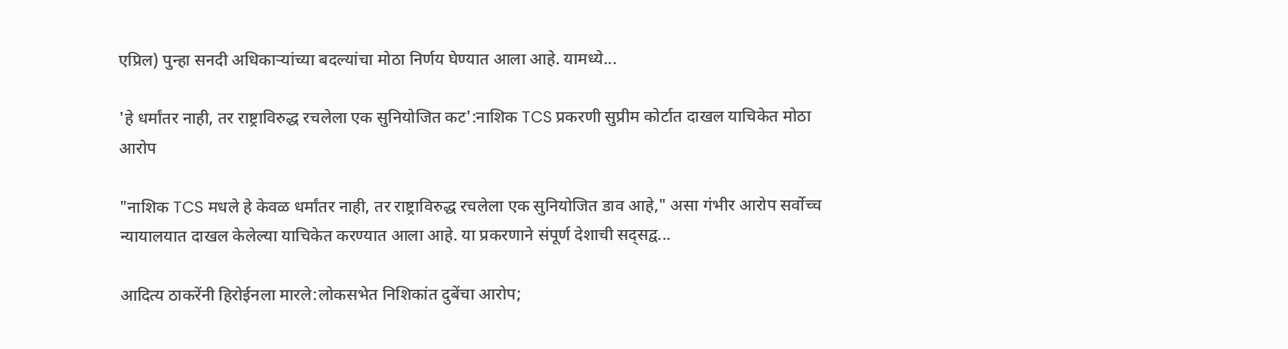एप्रिल) पुन्हा सनदी अधिकाऱ्यांच्या बदल्यांचा मोठा निर्णय घेण्यात आला आहे. यामध्ये...

'हे धर्मांतर नाही, तर राष्ट्राविरुद्ध रचलेला एक सुनियोजित कट':नाशिक TCS प्रकरणी सुप्रीम कोर्टात दाखल याचिकेत मोठा आरोप

"नाशिक TCS मधले हे केवळ धर्मांतर नाही, तर राष्ट्राविरुद्ध रचलेला एक सुनियोजित डाव आहे," असा गंभीर आरोप सर्वोच्च न्यायालयात दाखल केलेल्या याचिकेत करण्यात आला आहे. या प्रकरणाने संपूर्ण देशाची सद्सद्व...

आदित्य ठाकरेंनी हिरोईनला मारले:लोकसभेत निशिकांत दुबेंचा आरोप;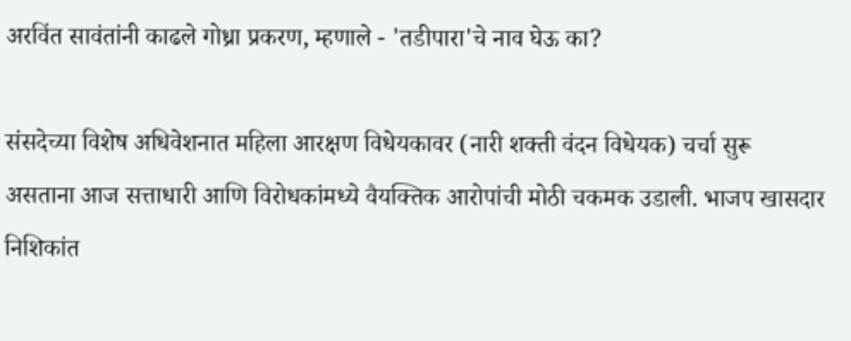अरविंत सावंतांनी काढले गोध्रा प्रकरण, म्हणाले - 'तडीपारा'चे नाव घेऊ का?

संसदेच्या विशेष अधिवेशनात महिला आरक्षण विधेयकावर (नारी शक्ती वंदन विधेयक) चर्चा सुरू असताना आज सत्ताधारी आणि विरोधकांमध्ये वैयक्तिक आरोपांची मोठी चकमक उडाली. भाजप खासदार निशिकांत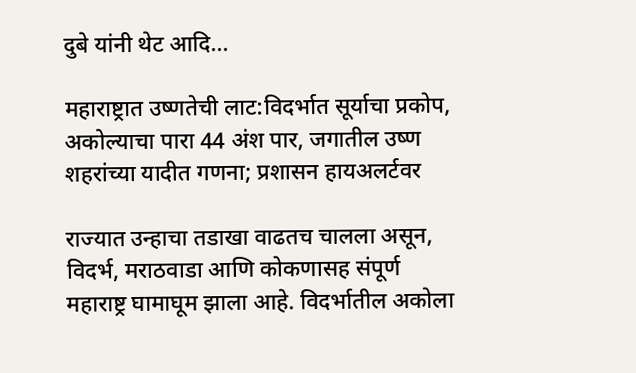दुबे यांनी थेट आदि...

महाराष्ट्रात उष्णतेची लाट:विदर्भात सूर्याचा प्रकोप, अकोल्याचा पारा 44 अंश पार, जगातील उष्ण शहरांच्या यादीत गणना; प्रशासन हायअलर्टवर

राज्यात उन्हाचा तडाखा वाढतच चालला असून, विदर्भ, मराठवाडा आणि कोकणासह संपूर्ण महाराष्ट्र घामाघूम झाला आहे. विदर्भातील अकोला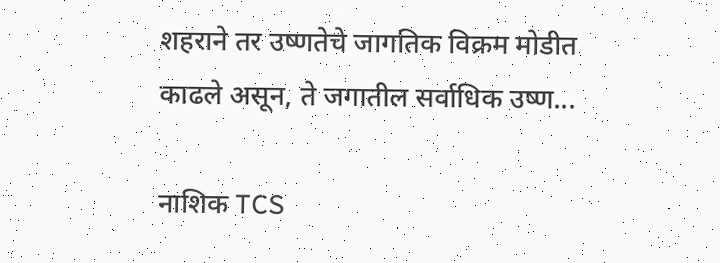शहराने तर उष्णतेचे जागतिक विक्रम मोडीत काढले असून, ते जगातील सर्वाधिक उष्ण...

नाशिक TCS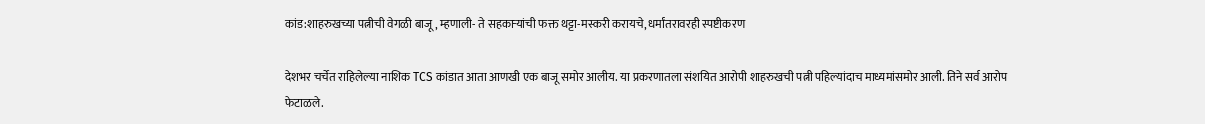कांड:शाहरुखच्या पत्नीची वेगळी बाजू, म्हणाली- ते सहकाऱ्यांची फक्त थट्टा-मस्करी करायचे, धर्मांतरावरही स्पष्टीकरण

देशभर चर्चेत राहिलेल्या नाशिक TCS कांडात आता आणखी एक बाजू समोर आलीय. या प्रकरणातला संशयित आरोपी शाहरुखची पत्नी पहिल्यांदाच माध्यमांसमोर आली. तिने सर्व आरोप फेटाळले.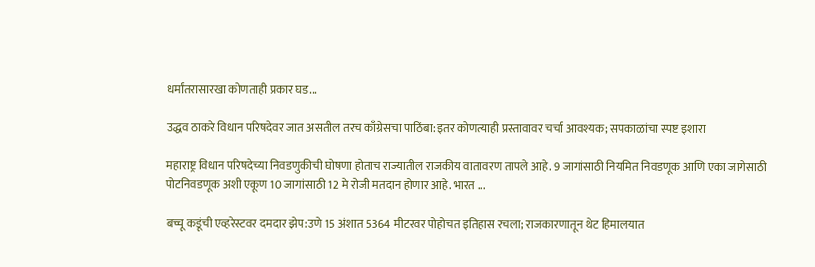धर्मांतरासारखा कोणताही प्रकार घड...

उद्धव ठाकरे विधान परिषदेवर जात असतील तरच काँग्रेसचा पाठिंबा:इतर कोणत्याही प्रस्तावावर चर्चा आवश्यक; सपकाळांचा स्पष्ट इशारा

महाराष्ट्र विधान परिषदेच्या निवडणुकीची घोषणा होताच राज्यातील राजकीय वातावरण तापले आहे. 9 जागांसाठी नियमित निवडणूक आणि एका जागेसाठी पोटनिवडणूक अशी एकूण 10 जागांसाठी 12 मे रोजी मतदान होणार आहे. भारत ...

बच्चू कडूंची एव्हरेस्टवर दमदार झेप:उणे 15 अंशात 5364 मीटरवर पोहोचत इतिहास रचला; राजकारणातून थेट हिमालयात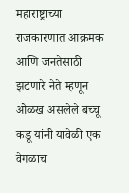महाराष्ट्राच्या राजकारणात आक्रमक आणि जनतेसाठी झटणारे नेते म्हणून ओळख असलेले बच्चू कडू यांनी यावेळी एक वेगळाच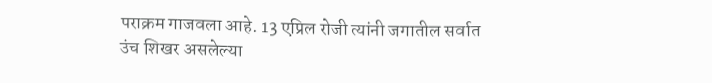पराक्रम गाजवला आहे. 13 एप्रिल रोजी त्यांनी जगातील सर्वात उंच शिखर असलेल्या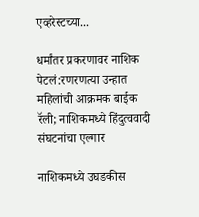एव्हरेस्टच्या...

धर्मांतर प्रकरणावर नाशिक पेटलं:रणरणत्या उन्हात महिलांची आक्रमक बाईक रॅली; नाशिकमध्ये हिंदुत्ववादी संघटनांचा एल्गार

नाशिकमध्ये उघडकीस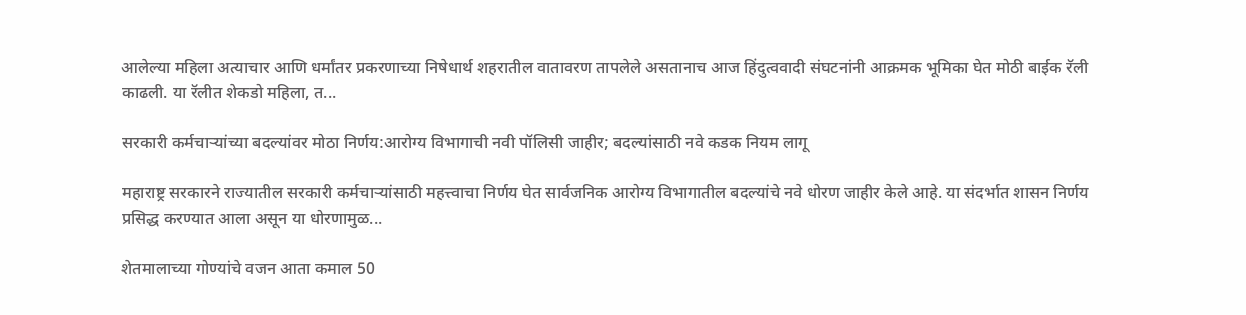आलेल्या महिला अत्याचार आणि धर्मांतर प्रकरणाच्या निषेधार्थ शहरातील वातावरण तापलेले असतानाच आज हिंदुत्ववादी संघटनांनी आक्रमक भूमिका घेत मोठी बाईक रॅली काढली. या रॅलीत शेकडो महिला, त...

सरकारी कर्मचाऱ्यांच्या बदल्यांवर मोठा निर्णय:आरोग्य विभागाची नवी पॉलिसी जाहीर; बदल्यांसाठी नवे कडक नियम लागू

महाराष्ट्र सरकारने राज्यातील सरकारी कर्मचाऱ्यांसाठी महत्त्वाचा निर्णय घेत सार्वजनिक आरोग्य विभागातील बदल्यांचे नवे धोरण जाहीर केले आहे. या संदर्भात शासन निर्णय प्रसिद्ध करण्यात आला असून या धोरणामुळ...

शेतमालाच्या गोण्यांचे वजन आता कमाल 50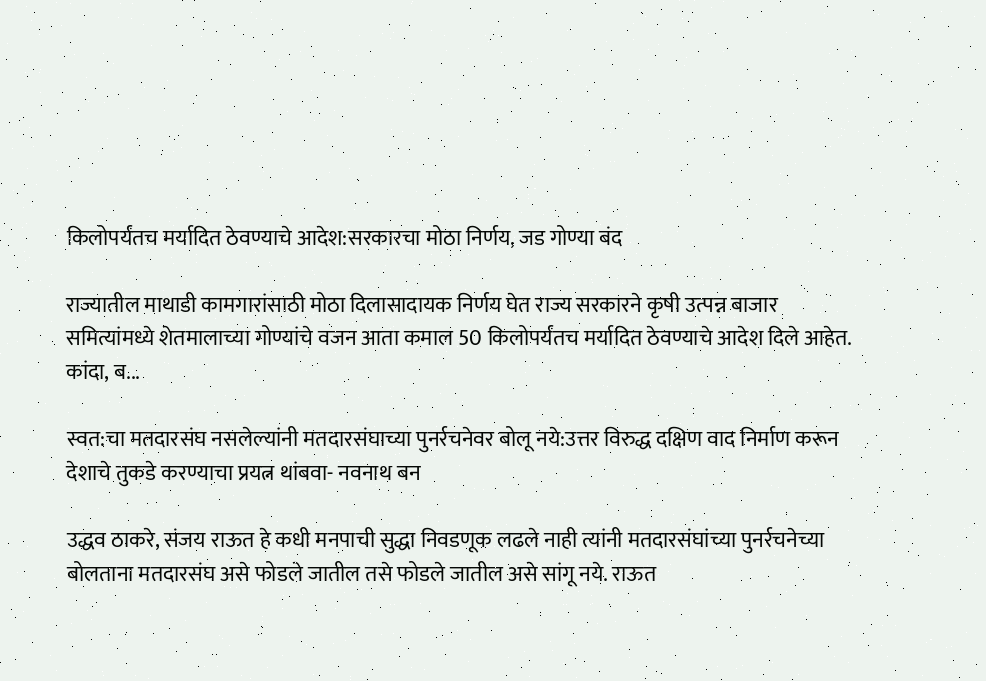किलोपर्यंतच मर्यादित ठेवण्याचे आदेश:सरकारचा मोठा निर्णय, जड गोण्या बंद

राज्यातील माथाडी कामगारांसाठी मोठा दिलासादायक निर्णय घेत राज्य सरकारने कृषी उत्पन्न बाजार समित्यांमध्ये शेतमालाच्या गोण्यांचे वजन आता कमाल 50 किलोपर्यंतच मर्यादित ठेवण्याचे आदेश दिले आहेत. कांदा, ब...

स्वत:चा मतदारसंघ नसलेल्यांनी मतदारसंघाच्या पुनर्रचनेवर बोलू नये:उत्तर विरुद्ध दक्षिण वाद निर्माण करून देशाचे तुकडे करण्याचा प्रयत्न थांबवा- नवनाथ बन

उद्धव ठाकरे, संजय राऊत हे कधी मनपाची सुद्धा निवडणूक लढले नाही त्यांनी मतदारसंघांच्या पुनर्रचनेच्या बोलताना मतदारसंघ असे फोडले जातील तसे फोडले जातील असे सांगू नये. राऊत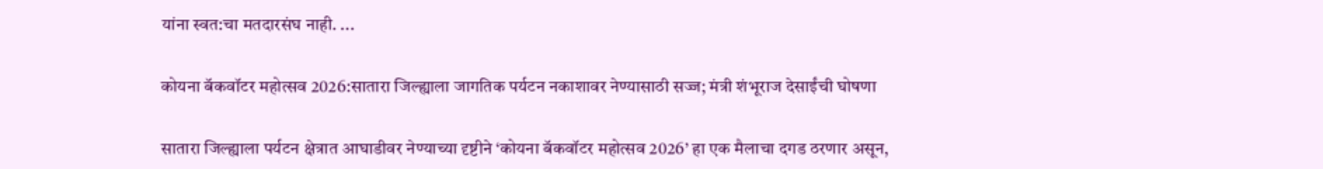यांना स्वत:चा मतदारसंघ नाही. ...

कोयना बॅकवॉटर महोत्सव 2026:सातारा जिल्ह्याला जागतिक पर्यटन नकाशावर नेण्यासाठी सज्ज; मंत्री शंभूराज देसाईंची घोषणा

सातारा जिल्ह्याला पर्यटन क्षेत्रात आघाडीवर नेण्याच्या दृष्टीने ‘कोयना बॅकवॉटर महोत्सव 2026’ हा एक मैलाचा दगड ठरणार असून,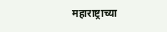महाराष्ट्राच्या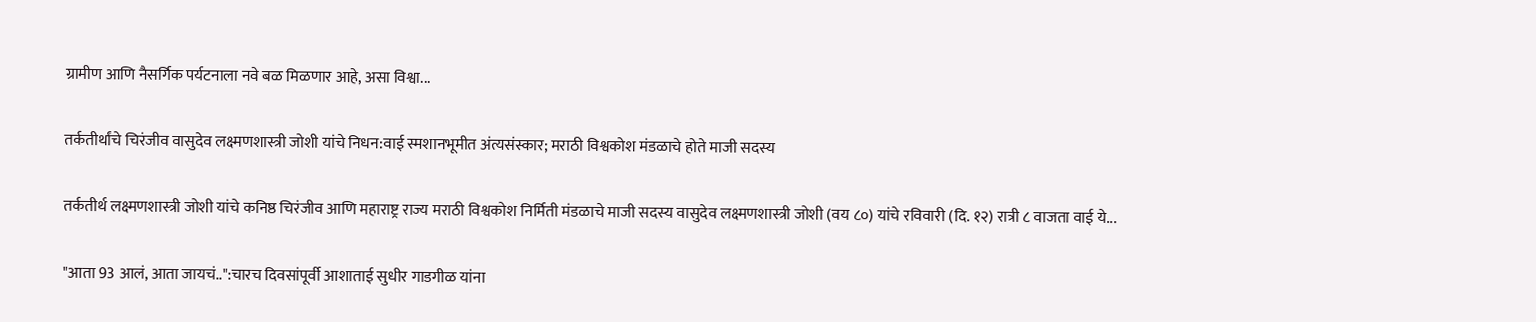ग्रामीण आणि नैसर्गिक पर्यटनाला नवे बळ मिळणार आहे, असा विश्वा...

तर्कतीर्थांचे चिरंजीव वासुदेव लक्ष्मणशास्त्री जोशी यांचे निधन:वाई स्मशानभूमीत अंत्यसंस्कार; मराठी विश्वकोश मंडळाचे होते माजी सदस्य

तर्कतीर्थ लक्ष्मणशास्त्री जोशी यांचे कनिष्ठ चिरंजीव आणि महाराष्ट्र राज्य मराठी विश्वकोश निर्मिती मंडळाचे माजी सदस्य वासुदेव लक्ष्मणशास्त्री जोशी (वय ८०) यांचे रविवारी (दि. १२) रात्री ८ वाजता वाई ये...

"आता 93 आलं, आता जायचं..":चारच दिवसांपूर्वी आशाताई सुधीर गाडगीळ यांना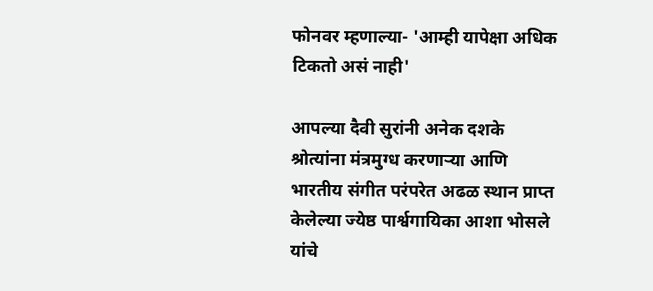फोनवर म्हणाल्या- 'आम्ही यापेक्षा अधिक टिकतो असं नाही'

आपल्या दैवी सुरांनी अनेक दशके श्रोत्यांना मंत्रमुग्ध करणाऱ्या आणि भारतीय संगीत परंपरेत अढळ स्थान प्राप्त केलेल्या ज्येष्ठ पार्श्वगायिका आशा भोसले यांचे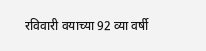रविवारी वयाच्या 92 व्या वर्षी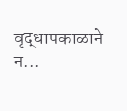वृद्धापकाळाने न...